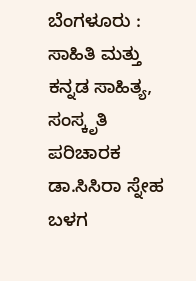ಬೆಂಗಳೂರು : ಸಾಹಿತಿ ಮತ್ತು ಕನ್ನಡ ಸಾಹಿತ್ಯ, ಸಂಸ್ಕೃತಿ ಪರಿಚಾರಕ ಡಾ.ಸಿಸಿರಾ ಸ್ನೇಹ ಬಳಗ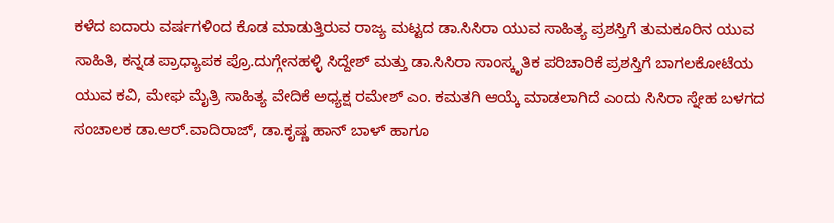ಕಳೆದ ಐದಾರು ವರ್ಷಗಳಿಂದ ಕೊಡ ಮಾಡುತ್ತಿರುವ ರಾಜ್ಯ ಮಟ್ಟದ ಡಾ.ಸಿಸಿರಾ ಯುವ ಸಾಹಿತ್ಯ ಪ್ರಶಸ್ತಿಗೆ ತುಮಕೂರಿನ ಯುವ ಸಾಹಿತಿ, ಕನ್ನಡ ಪ್ರಾಧ್ಯಾಪಕ ಪ್ರೊ.ದುಗ್ಗೇನಹಳ್ಳಿ ಸಿದ್ದೇಶ್ ಮತ್ತು ಡಾ.ಸಿಸಿರಾ ಸಾಂಸ್ಕೃತಿಕ ಪರಿಚಾರಿಕೆ ಪ್ರಶಸ್ತಿಗೆ ಬಾಗಲಕೋಟೆಯ ಯುವ ಕವಿ, ಮೇಘ ಮೈತ್ರಿ ಸಾಹಿತ್ಯ ವೇದಿಕೆ ಅಧ್ಯಕ್ಷ ರಮೇಶ್ ಎಂ. ಕಮತಗಿ ಆಯ್ಕೆ ಮಾಡಲಾಗಿದೆ ಎಂದು ಸಿಸಿರಾ ಸ್ನೇಹ ಬಳಗದ ಸಂಚಾಲಕ ಡಾ.ಆರ್.ವಾದಿರಾಜ್, ಡಾ.ಕೃಷ್ಣ ಹಾನ್ ಬಾಳ್ ಹಾಗೂ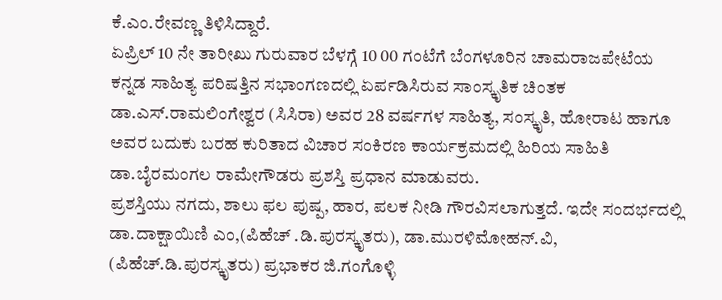ಕೆ.ಎಂ.ರೇವಣ್ಣ ತಿಳಿಸಿದ್ದಾರೆ.
ಏಪ್ರಿಲ್ 10 ನೇ ತಾರೀಖು ಗುರುವಾರ ಬೆಳಗ್ಗೆ 10 00 ಗಂಟೆಗೆ ಬೆಂಗಳೂರಿನ ಚಾಮರಾಜಪೇಟೆಯ ಕನ್ನಡ ಸಾಹಿತ್ಯ ಪರಿಷತ್ತಿನ ಸಭಾಂಗಣದಲ್ಲಿ ಏರ್ಪಡಿಸಿರುವ ಸಾಂಸ್ಕೃತಿಕ ಚಿಂತಕ ಡಾ.ಎಸ್.ರಾಮಲಿಂಗೇಶ್ವರ (ಸಿಸಿರಾ) ಅವರ 28 ವರ್ಷಗಳ ಸಾಹಿತ್ಯ, ಸಂಸ್ಕೃತಿ, ಹೋರಾಟ ಹಾಗೂ ಅವರ ಬದುಕು ಬರಹ ಕುರಿತಾದ ವಿಚಾರ ಸಂಕಿರಣ ಕಾರ್ಯಕ್ರಮದಲ್ಲಿ ಹಿರಿಯ ಸಾಹಿತಿ ಡಾ.ಬೈರಮಂಗಲ ರಾಮೇಗೌಡರು ಪ್ರಶಸ್ತಿ ಪ್ರಧಾನ ಮಾಡುವರು.
ಪ್ರಶಸ್ತಿಯು ನಗದು, ಶಾಲು ಫಲ ಪುಷ್ಪ, ಹಾರ, ಪಲಕ ನೀಡಿ ಗೌರವಿಸಲಾಗುತ್ತದೆ. ಇದೇ ಸಂದರ್ಭದಲ್ಲಿ ಡಾ.ದಾಕ್ಷಾಯಿಣಿ ಎಂ,(ಪಿಹೆಚ್ .ಡಿ.ಪುರಸ್ಕೃತರು), ಡಾ.ಮುರಳಿಮೋಹನ್.ವಿ, (ಪಿಹೆಚ್.ಡಿ.ಪುರಸ್ಕೃತರು) ಪ್ರಭಾಕರ ಜಿ.ಗಂಗೊಳ್ಳಿ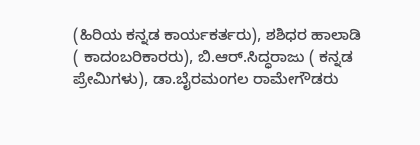(ಹಿರಿಯ ಕನ್ನಡ ಕಾರ್ಯಕರ್ತರು), ಶಶಿಧರ ಹಾಲಾಡಿ ( ಕಾದಂಬರಿಕಾರರು), ಬಿ.ಆರ್.ಸಿದ್ಧರಾಜು ( ಕನ್ನಡ ಪ್ರೇಮಿಗಳು), ಡಾ.ಬೈರಮಂಗಲ ರಾಮೇಗೌಡರು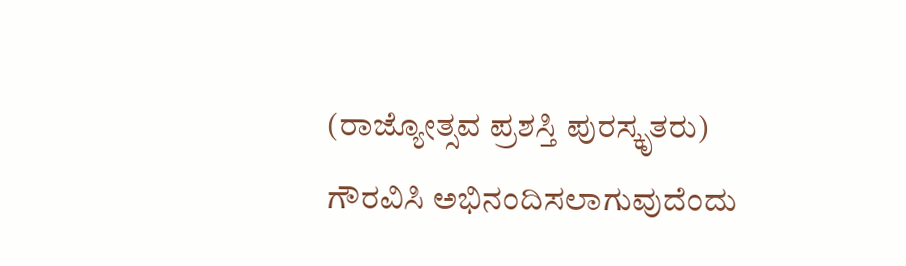(ರಾಜ್ಯೋತ್ಸವ ಪ್ರಶಸ್ತಿ ಪುರಸ್ಕೃತರು) ಗೌರವಿಸಿ ಅಭಿನಂದಿಸಲಾಗುವುದೆಂದು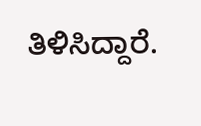ತಿಳಿಸಿದ್ದಾರೆ.